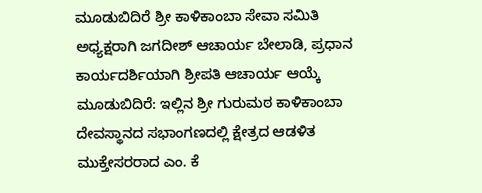ಮೂಡುಬಿದಿರೆ ಶ್ರೀ ಕಾಳಿಕಾಂಬಾ ಸೇವಾ ಸಮಿತಿ ಅಧ್ಯಕ್ಷರಾಗಿ ಜಗದೀಶ್ ಆಚಾರ್ಯ ಬೇಲಾಡಿ, ಪ್ರಧಾನ ಕಾರ್ಯದರ್ಶಿಯಾಗಿ ಶ್ರೀಪತಿ ಆಚಾರ್ಯ ಆಯ್ಕೆ
ಮೂಡುಬಿದಿರೆ: ಇಲ್ಲಿನ ಶ್ರೀ ಗುರುಮಠ ಕಾಳಿಕಾಂಬಾ ದೇವಸ್ಥಾನದ ಸಭಾಂಗಣದಲ್ಲಿ ಕ್ಷೇತ್ರದ ಆಡಳಿತ ಮುಕ್ತೇಸರರಾದ ಎಂ. ಕೆ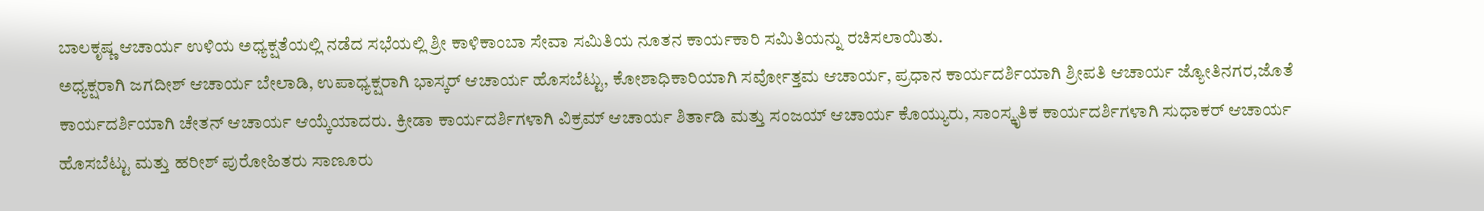ಬಾಲಕೃಷ್ಣ ಆಚಾರ್ಯ ಉಳಿಯ ಅಧ್ಯಕ್ಷತೆಯಲ್ಲಿ ನಡೆದ ಸಭೆಯಲ್ಲಿ ಶ್ರೀ ಕಾಳಿಕಾಂಬಾ ಸೇವಾ ಸಮಿತಿಯ ನೂತನ ಕಾರ್ಯಕಾರಿ ಸಮಿತಿಯನ್ನು ರಚಿಸಲಾಯಿತು.
ಅಧ್ಯಕ್ಷರಾಗಿ ಜಗದೀಶ್ ಆಚಾರ್ಯ ಬೇಲಾಡಿ, ಉಪಾಧ್ಯಕ್ಷರಾಗಿ ಭಾಸ್ಕರ್ ಆಚಾರ್ಯ ಹೊಸಬೆಟ್ಟು, ಕೋಶಾಧಿಕಾರಿಯಾಗಿ ಸರ್ವೋತ್ತಮ ಆಚಾರ್ಯ, ಪ್ರಧಾನ ಕಾರ್ಯದರ್ಶಿಯಾಗಿ ಶ್ರೀಪತಿ ಆಚಾರ್ಯ ಜ್ಯೋತಿನಗರ,ಜೊತೆ ಕಾರ್ಯದರ್ಶಿಯಾಗಿ ಚೇತನ್ ಆಚಾರ್ಯ ಆಯ್ಕೆಯಾದರು. ಕ್ರೀಡಾ ಕಾರ್ಯದರ್ಶಿಗಳಾಗಿ ವಿಕ್ರಮ್ ಆಚಾರ್ಯ ಶಿರ್ತಾಡಿ ಮತ್ತು ಸಂಜಯ್ ಆಚಾರ್ಯ ಕೊಯ್ಯುರು, ಸಾಂಸ್ಕೃತಿಕ ಕಾರ್ಯದರ್ಶಿಗಳಾಗಿ ಸುಧಾಕರ್ ಆಚಾರ್ಯ ಹೊಸಬೆಟ್ಟು ಮತ್ತು ಹರೀಶ್ ಪುರೋಹಿತರು ಸಾಣೂರು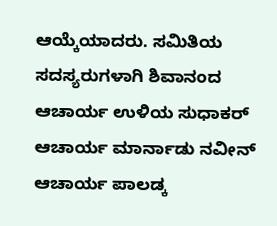ಆಯ್ಕೆಯಾದರು. ಸಮಿತಿಯ ಸದಸ್ಯರುಗಳಾಗಿ ಶಿವಾನಂದ ಆಚಾರ್ಯ ಉಳಿಯ ಸುಧಾಕರ್ ಆಚಾರ್ಯ ಮಾರ್ನಾಡು ನವೀನ್ ಆಚಾರ್ಯ ಪಾಲಡ್ಕ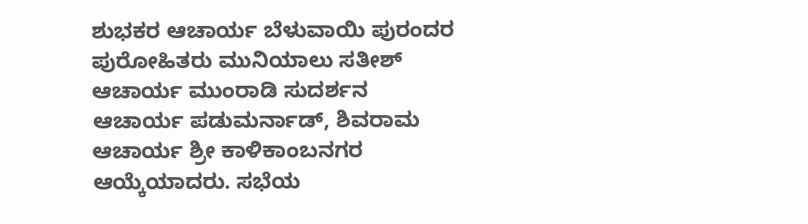ಶುಭಕರ ಆಚಾರ್ಯ ಬೆಳುವಾಯಿ ಪುರಂದರ ಪುರೋಹಿತರು ಮುನಿಯಾಲು ಸತೀಶ್ ಆಚಾರ್ಯ ಮುಂರಾಡಿ ಸುದರ್ಶನ ಆಚಾರ್ಯ ಪಡುಮರ್ನಾಡ್, ಶಿವರಾಮ ಆಚಾರ್ಯ ಶ್ರೀ ಕಾಳಿಕಾಂಬನಗರ ಆಯ್ಕೆಯಾದರು. ಸಭೆಯ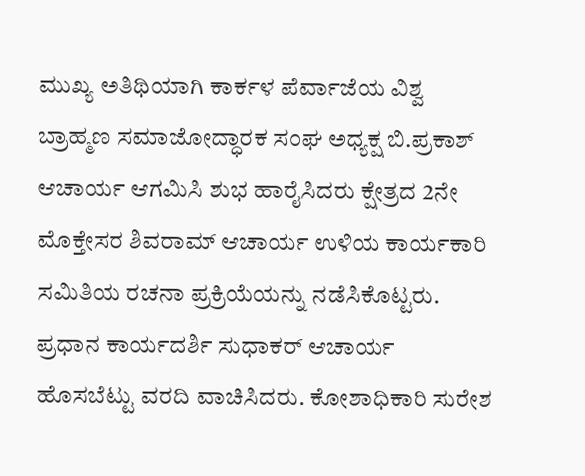ಮುಖ್ಯ ಅತಿಥಿಯಾಗಿ ಕಾರ್ಕಳ ಪೆರ್ವಾಜೆಯ ವಿಶ್ವ ಬ್ರಾಹ್ಮಣ ಸಮಾಜೋದ್ಧಾರಕ ಸಂಘ ಅಧ್ಯಕ್ಷ ಬಿ.ಪ್ರಕಾಶ್ ಆಚಾರ್ಯ ಆಗಮಿಸಿ ಶುಭ ಹಾರೈಸಿದರು ಕ್ಷೇತ್ರದ 2ನೇ ಮೊಕ್ತೇಸರ ಶಿವರಾಮ್ ಆಚಾರ್ಯ ಉಳಿಯ ಕಾರ್ಯಕಾರಿ ಸಮಿತಿಯ ರಚನಾ ಪ್ರಕ್ರಿಯೆಯನ್ನು ನಡೆಸಿಕೊಟ್ಟರು. ಪ್ರಧಾನ ಕಾರ್ಯದರ್ಶಿ ಸುಧಾಕರ್ ಆಚಾರ್ಯ ಹೊಸಬೆಟ್ಟು ವರದಿ ವಾಚಿಸಿದರು. ಕೋಶಾಧಿಕಾರಿ ಸುರೇಶ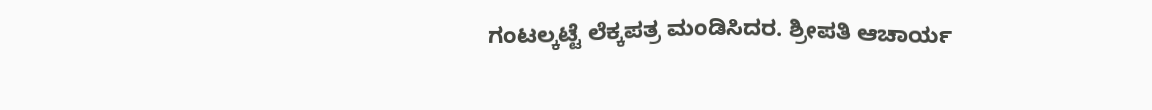ಗಂಟಲ್ಕಟ್ಟೆ ಲೆಕ್ಕಪತ್ರ ಮಂಡಿಸಿದರ. ಶ್ರೀಪತಿ ಆಚಾರ್ಯ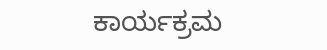ಕಾರ್ಯಕ್ರಮ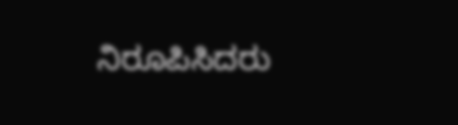ನಿರೂಪಿಸಿದರು